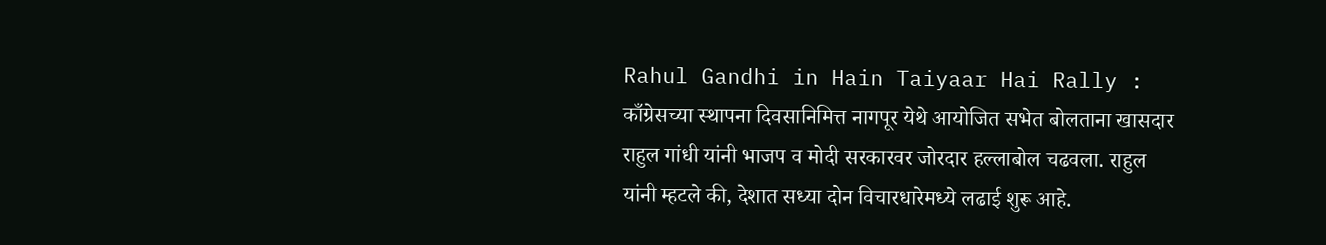Rahul Gandhi in Hain Taiyaar Hai Rally : काँग्रेसच्या स्थापना दिवसानिमित्त नागपूर येथे आयोजित सभेत बोलताना खासदार राहुल गांधी यांनी भाजप व मोदी सरकारवर जोरदार हल्लाबोल चढवला. राहुल यांनी म्हटले की, देशात सध्या दोन विचारधारेमध्ये लढाई शुरू आहे.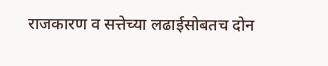राजकारण व सत्तेच्या लढाईसोबतच दोन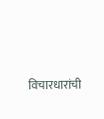विचारधारांची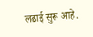लढाई सुरू आहे.